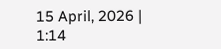15 April, 2026 | 1:14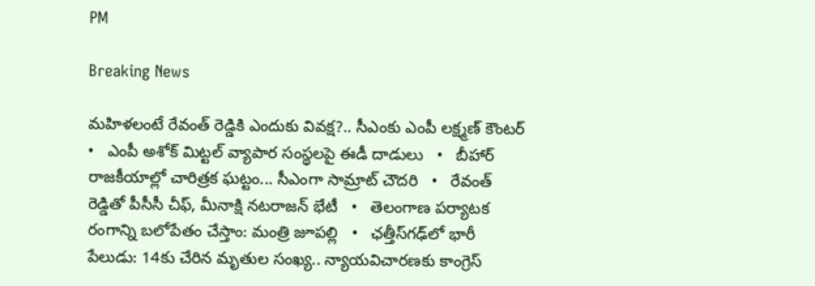PM

Breaking News

మహిళలంటే రేవంత్ రెడ్డికి ఎందుకు వివక్ష?.. సీఎంకు ఎంపీ లక్ష్మణ్ కౌంటర్   •   ఎంపీ అశోక్ మిట్టల్‌ వ్యాపార సంస్థలపై ఈడీ దాడులు   •   బీహార్ రాజకీయాల్లో చారిత్రక ఘట్టం... సీఎంగా సామ్రాట్‌ చౌదరి   •   రేవంత్‌ రెడ్డితో పీసీసీ చీఫ్, మీనాక్షి నటరాజన్ భేటీ   •   తెలంగాణ పర్యాటక రంగాన్ని బలోపేతం చేస్తాం: మంత్రి జూపల్లి   •   ఛత్తీస్‌గఢ్‌లో భారీ పేలుడు: 14కు చేరిన మృతుల సంఖ్య.. న్యాయవిచారణకు కాంగ్రెస్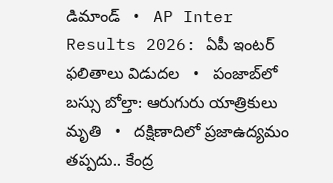డిమాండ్   •   AP Inter Results 2026: ఏపీ ఇంటర్ ఫలితాలు విడుదల   •   పంజాబ్‌లో బస్సు బోల్తా: ఆరుగురు యాత్రికులు మృతి   •   దక్షిణాదిలో ప్రజాఉద్యమం తప్పదు.. కేంద్ర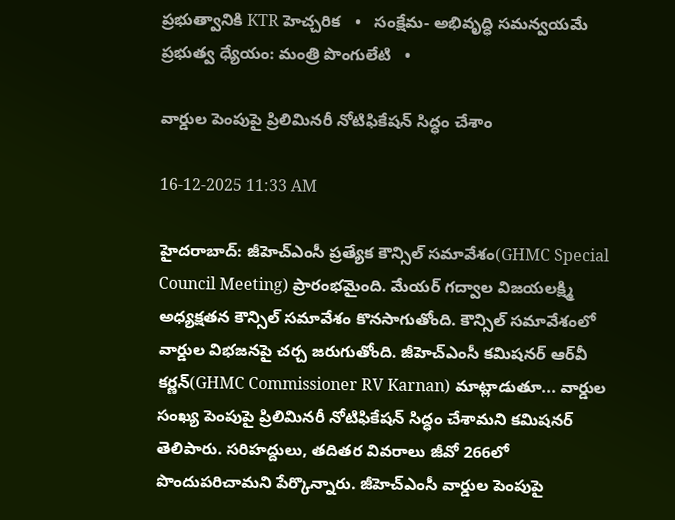ప్రభుత్వానికి KTR హెచ్చరిక   •   సంక్షేమ- అభివృద్ధి సమన్వయమే ప్రభుత్వ ధ్యేయం: మంత్రి పొంగులేటి   •

వార్డుల పెంపుపై ప్రిలిమినరీ నోటిఫికేషన్ సిద్ధం చేశాం

16-12-2025 11:33 AM

హైదరాబాద్: జీహెచ్ఎంసీ ప్రత్యేక కౌన్సిల్ సమావేశం(GHMC Special Council Meeting) ప్రారంభమైంది. మేయర్ గద్వాల విజయలక్ష్మి అధ్యక్షతన కౌన్సిల్ సమావేశం కొనసాగుతోంది. కౌన్సిల్ సమావేశంలో వార్డుల విభజనపై చర్చ జరుగుతోంది. జీహెచ్ఎంసీ కమిషనర్ ఆర్‌వీ కర్ణన్(GHMC Commissioner RV Karnan) మాట్లాడుతూ... వార్డుల సంఖ్య పెంపుపై ప్రిలిమినరీ నోటిఫికేషన్ సిద్ధం చేశామని కమిషనర్ తెలిపారు. సరిహద్దులు, తదితర వివరాలు జీవో 266లో పొందుపరిచామని పేర్కొన్నారు. జీహెచ్ఎంసీ వార్డుల పెంపుపై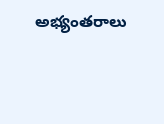అభ్యంతరాలు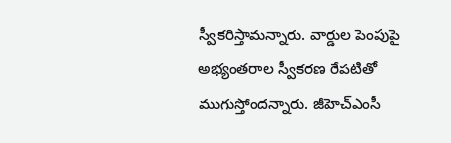స్వీకరిస్తామన్నారు. వార్డుల పెంపుపై అభ్యంతరాల స్వీకరణ రేపటితో ముగుస్తోందన్నారు. జీహెచ్ఎంసీ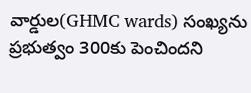వార్డుల(GHMC wards) సంఖ్యను ప్రభుత్వం 300కు పెంచిందని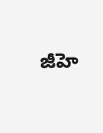జీహె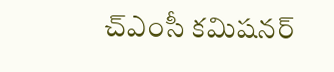చ్ఎంసీ కమిషనర్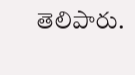తెలిపారు.